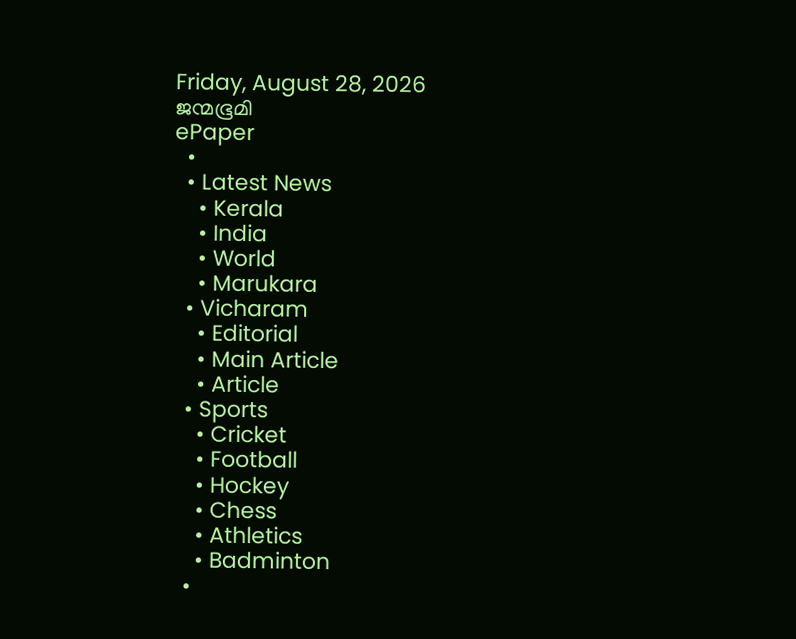Friday, August 28, 2026
ജന്മഭൂമി
ePaper
  •
  • Latest News
    • Kerala
    • India
    • World
    • Marukara
  • Vicharam
    • Editorial
    • Main Article
    • Article
  • Sports
    • Cricket
    • Football
    • Hockey
    • Chess
    • Athletics
    • Badminton
  •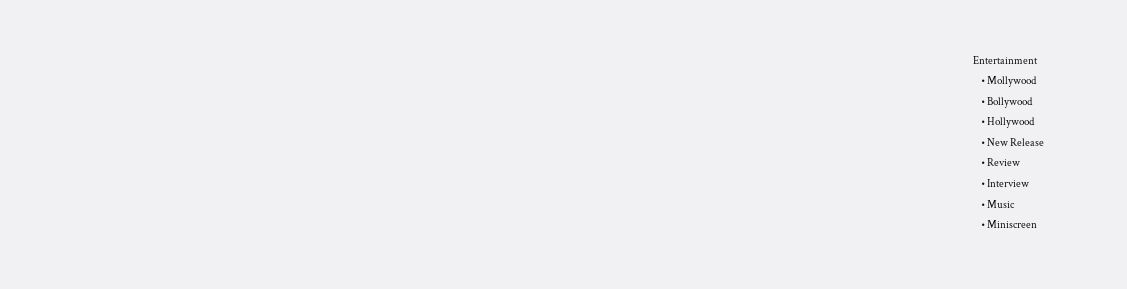Entertainment
    • Mollywood
    • Bollywood
    • Hollywood
    • New Release
    • Review
    • Interview
    • Music
    • Miniscreen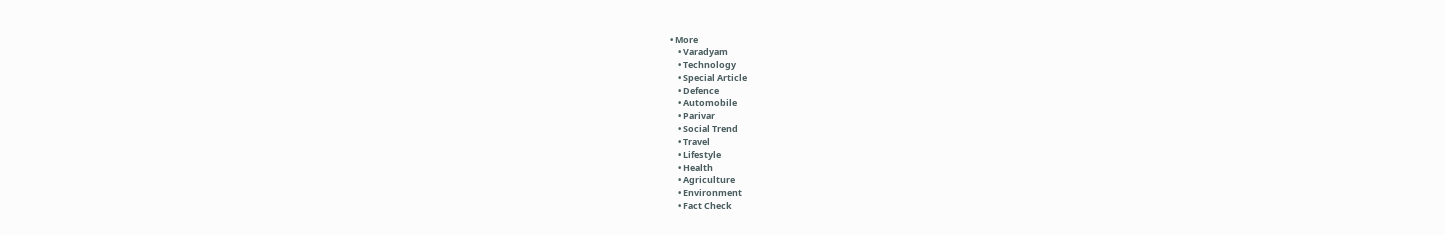• More
    • Varadyam
    • Technology
    • Special Article
    • Defence
    • Automobile
    • Parivar
    • Social Trend
    • Travel
    • Lifestyle
    • Health
    • Agriculture
    • Environment
    • Fact Check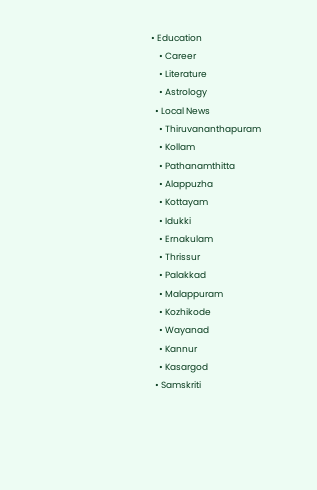• Education
    • Career
    • Literature
    • Astrology
  • Local News
    • Thiruvananthapuram
    • Kollam
    • Pathanamthitta
    • Alappuzha
    • Kottayam
    • Idukki
    • Ernakulam
    • Thrissur
    • Palakkad
    • Malappuram
    • Kozhikode
    • Wayanad
    • Kannur
    • Kasargod
  • Samskriti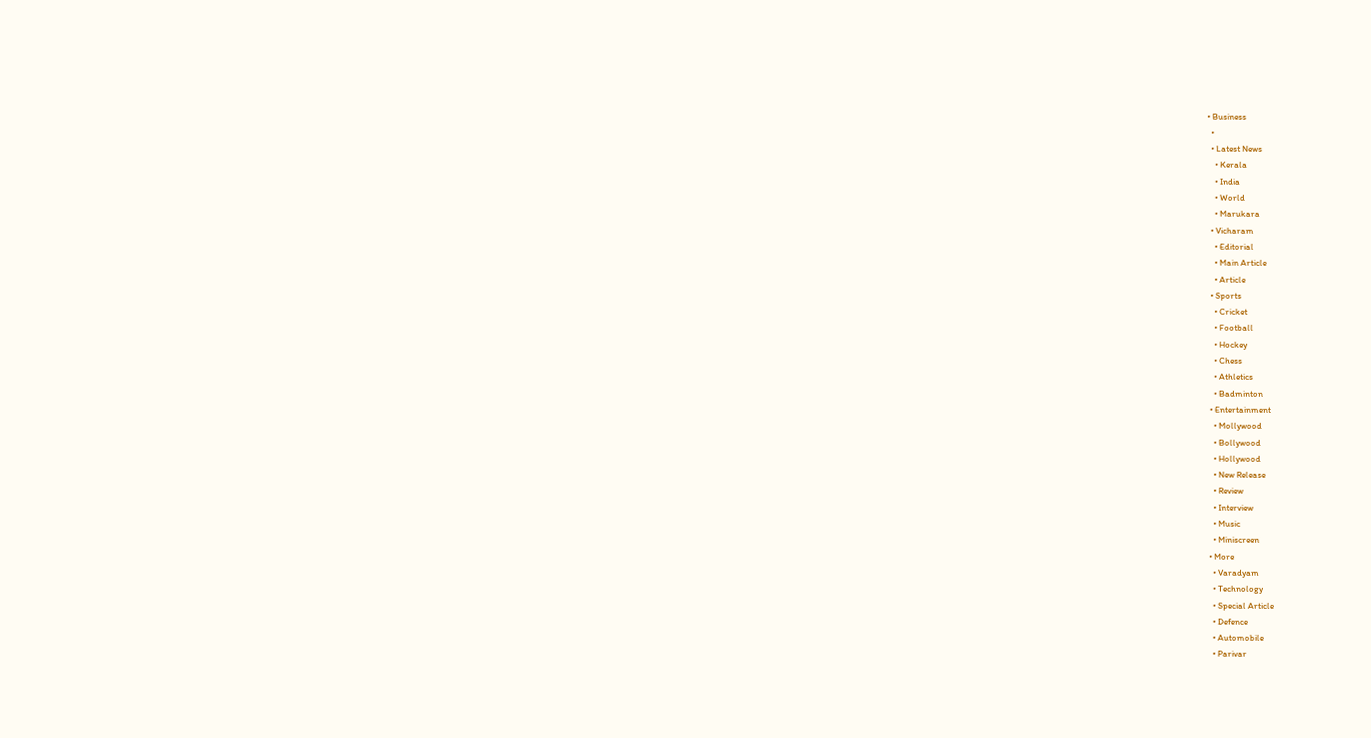• Business
  •
  • Latest News
    • Kerala
    • India
    • World
    • Marukara
  • Vicharam
    • Editorial
    • Main Article
    • Article
  • Sports
    • Cricket
    • Football
    • Hockey
    • Chess
    • Athletics
    • Badminton
  • Entertainment
    • Mollywood
    • Bollywood
    • Hollywood
    • New Release
    • Review
    • Interview
    • Music
    • Miniscreen
  • More
    • Varadyam
    • Technology
    • Special Article
    • Defence
    • Automobile
    • Parivar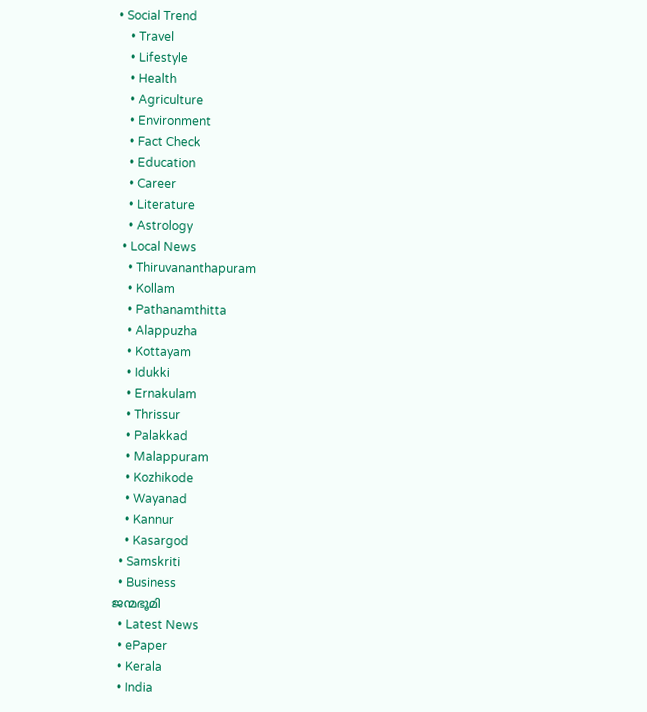• Social Trend
    • Travel
    • Lifestyle
    • Health
    • Agriculture
    • Environment
    • Fact Check
    • Education
    • Career
    • Literature
    • Astrology
  • Local News
    • Thiruvananthapuram
    • Kollam
    • Pathanamthitta
    • Alappuzha
    • Kottayam
    • Idukki
    • Ernakulam
    • Thrissur
    • Palakkad
    • Malappuram
    • Kozhikode
    • Wayanad
    • Kannur
    • Kasargod
  • Samskriti
  • Business
ജന്മഭൂമി
  • Latest News
  • ePaper
  • Kerala
  • India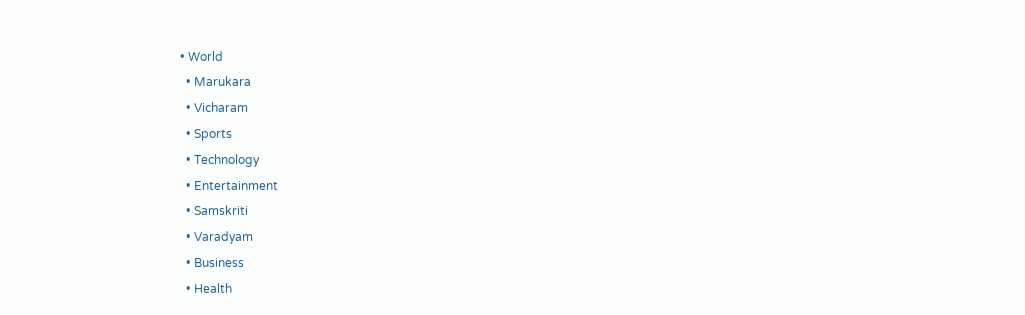• World
  • Marukara
  • Vicharam
  • Sports
  • Technology
  • Entertainment
  • Samskriti
  • Varadyam
  • Business
  • Health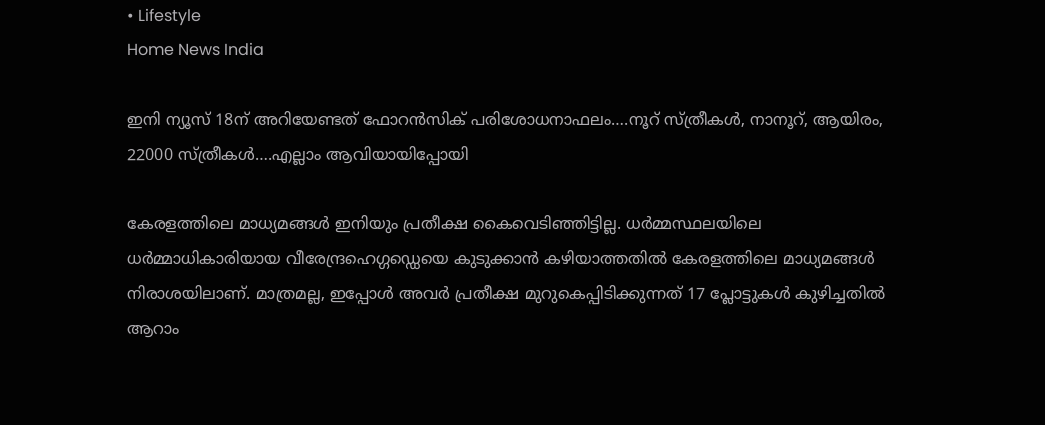• Lifestyle
Home News India

ഇനി ന്യൂസ് 18ന് അറിയേണ്ടത് ഫോറന്‍സിക് പരിശോധനാഫലം….നൂറ് സ്ത്രീകള്‍, നാനൂറ്, ആയിരം, 22000 സ്ത്രീകള്‍….എല്ലാം ആവിയായിപ്പോയി

കേരളത്തിലെ മാധ്യമങ്ങള്‍ ഇനിയും പ്രതീക്ഷ കൈവെടിഞ്ഞിട്ടില്ല. ധര്‍മ്മസ്ഥലയിലെ ധര്‍മ്മാധികാരിയായ വീരേന്ദ്രഹെഗ്ഗഡ്ഡെയെ കുടുക്കാന്‍ കഴിയാത്തതില്‍ കേരളത്തിലെ മാധ്യമങ്ങള്‍ നിരാശയിലാണ്. മാത്രമല്ല, ഇപ്പോള്‍ അവര്‍ പ്രതീക്ഷ മുറുകെപ്പിടിക്കുന്നത് 17 പ്ലോട്ടുകള്‍ കുഴിച്ചതില്‍ ആറാം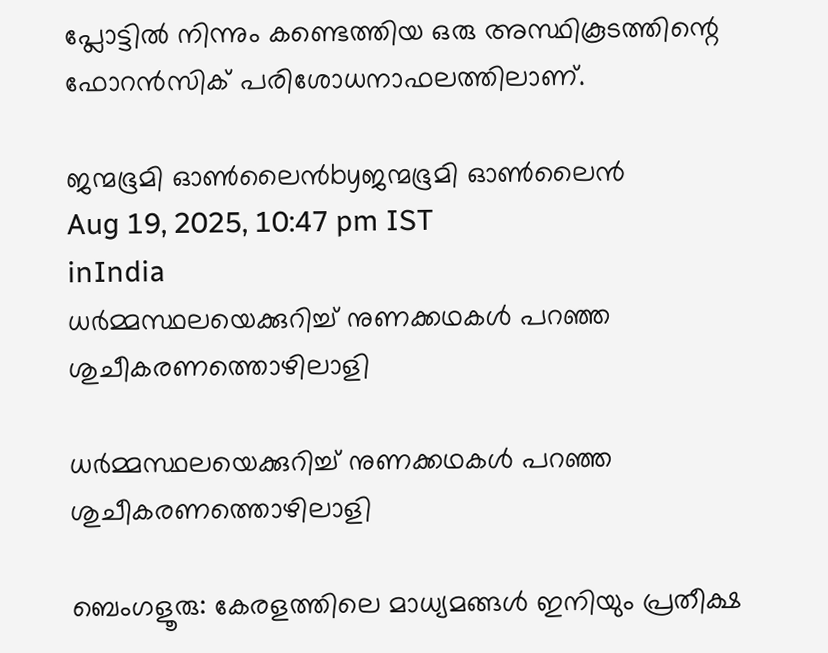പ്ലോട്ടില്‍ നിന്നും കണ്ടെത്തിയ ഒരു അസ്ഥികൂടത്തിന്റെ ഫോറന്‍സിക് പരിശോധനാഫലത്തിലാണ്.

ജന്മഭൂമി ഓണ്‍ലൈന്‍byജന്മഭൂമി ഓണ്‍ലൈന്‍
Aug 19, 2025, 10:47 pm IST
inIndia
ധര്‍മ്മസ്ഥലയെക്കുറിച്ച് നുണക്കഥകള്‍ പറഞ്ഞ ശുചീകരണത്തൊഴിലാളി

ധര്‍മ്മസ്ഥലയെക്കുറിച്ച് നുണക്കഥകള്‍ പറഞ്ഞ ശുചീകരണത്തൊഴിലാളി

ബെംഗളൂരു: കേരളത്തിലെ മാധ്യമങ്ങള്‍ ഇനിയും പ്രതീക്ഷ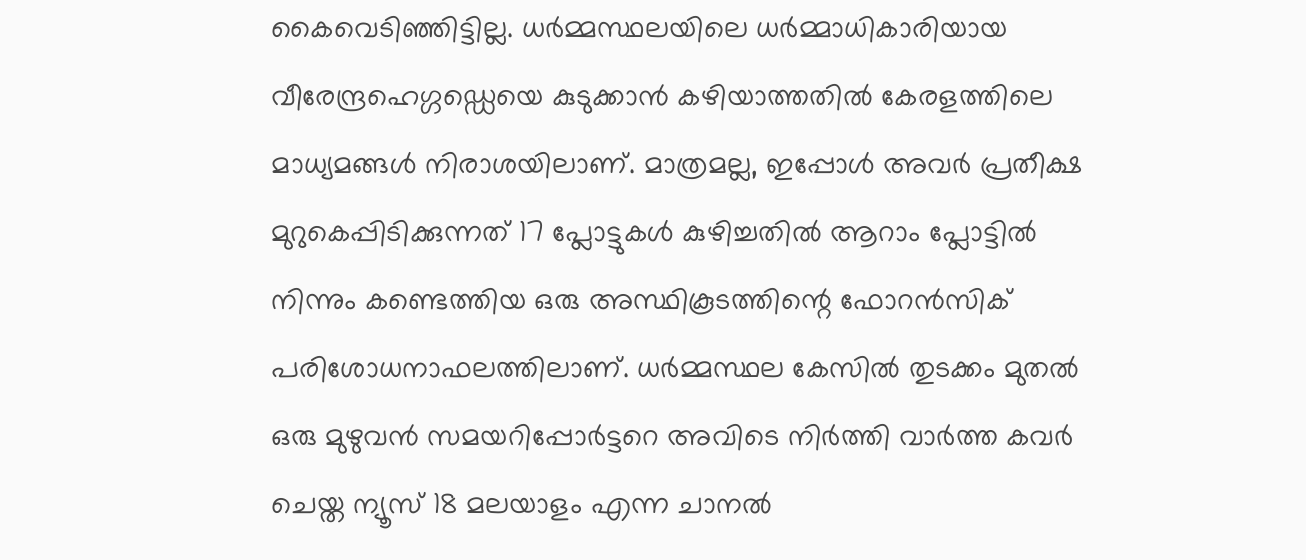കൈവെടിഞ്ഞിട്ടില്ല. ധര്‍മ്മസ്ഥലയിലെ ധര്‍മ്മാധികാരിയായ വീരേന്ദ്രഹെഗ്ഗഡ്ഡെയെ കുടുക്കാന്‍ കഴിയാത്തതില്‍ കേരളത്തിലെ മാധ്യമങ്ങള്‍ നിരാശയിലാണ്. മാത്രമല്ല, ഇപ്പോള്‍ അവര്‍ പ്രതീക്ഷ മുറുകെപ്പിടിക്കുന്നത് 17 പ്ലോട്ടുകള്‍ കുഴിച്ചതില്‍ ആറാം പ്ലോട്ടില്‍ നിന്നും കണ്ടെത്തിയ ഒരു അസ്ഥികൂടത്തിന്റെ ഫോറന്‍സിക് പരിശോധനാഫലത്തിലാണ്. ധര്‍മ്മസ്ഥല കേസില്‍ തുടക്കം മുതല്‍ ഒരു മുഴുവന്‍ സമയറിപ്പോര്‍ട്ടറെ അവിടെ നിര്‍ത്തി വാര്‍ത്ത കവര്‍ ചെയ്ത ന്യൂസ് 18 മലയാളം എന്ന ചാനല്‍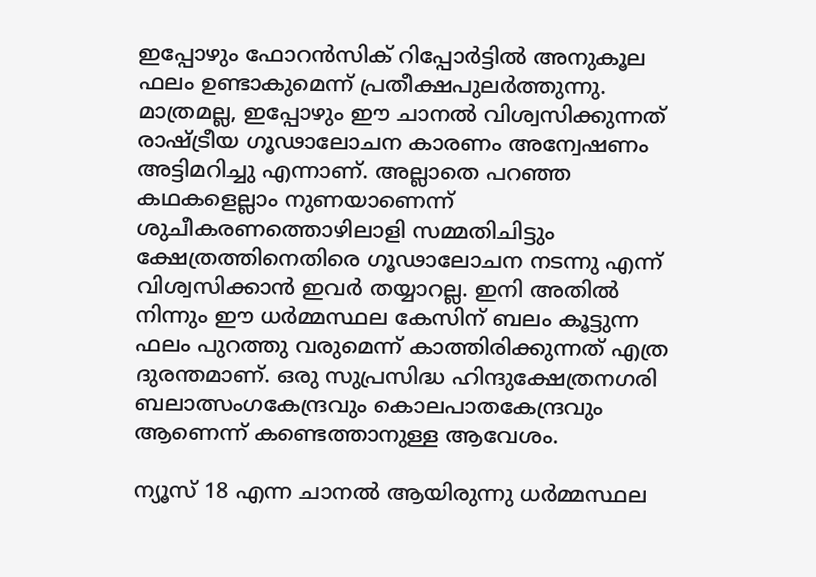ഇപ്പോഴും ഫോറന്‍സിക് റിപ്പോര്‍ട്ടില്‍ അനുകൂല ഫലം ഉണ്ടാകുമെന്ന് പ്രതീക്ഷപുലര്‍ത്തുന്നു. മാത്രമല്ല, ഇപ്പോഴും ഈ ചാനല്‍ വിശ്വസിക്കുന്നത് രാഷ്‌ട്രീയ ഗൂഢാലോചന കാരണം അന്വേഷണം അട്ടിമറിച്ചു എന്നാണ്. അല്ലാതെ പറഞ്ഞ കഥകളെല്ലാം നുണയാണെന്ന് ശുചീകരണത്തൊഴിലാളി സമ്മതിചിട്ടും ക്ഷേത്രത്തിനെതിരെ ഗൂഢാലോചന നടന്നു എന്ന് വിശ്വസിക്കാന്‍ ഇവര്‍ തയ്യാറല്ല. ഇനി അതില്‍ നിന്നും ഈ ധര്‍മ്മസ്ഥല കേസിന് ബലം കൂട്ടുന്ന ഫലം പുറത്തു വരുമെന്ന് കാത്തിരിക്കുന്നത് എത്ര ദുരന്തമാണ്. ഒരു സുപ്രസിദ്ധ ഹിന്ദുക്ഷേത്രനഗരി ബലാത്സംഗകേന്ദ്രവും കൊലപാതകേന്ദ്രവും ആണെന്ന് കണ്ടെത്താനുള്ള ആവേശം.

ന്യൂസ് 18 എന്ന ചാനല്‍ ആയിരുന്നു ധര്‍മ്മസ്ഥല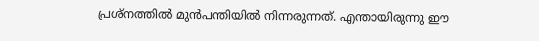പ്രശ്നത്തില്‍ മുന്‍പന്തിയില്‍ നിന്നരുന്നത്. എന്തായിരുന്നു ഈ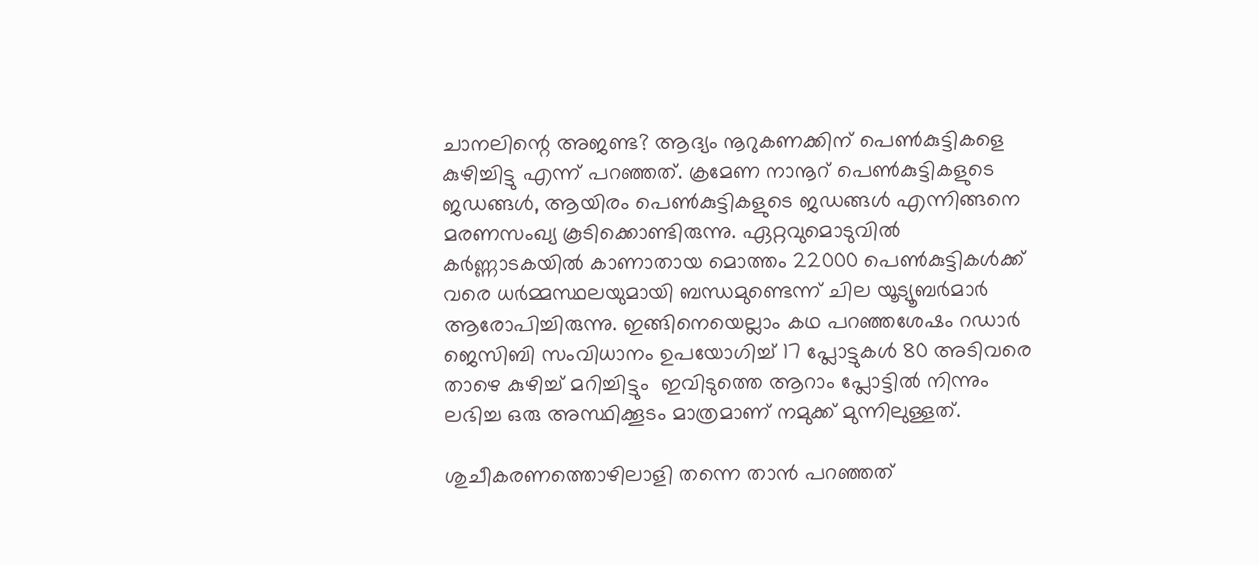ചാനലിന്റെ അജണ്ട? ആദ്യം നൂറുകണക്കിന് പെണ്‍കുട്ടികളെ കുഴിച്ചിട്ടു എന്ന് പറഞ്ഞത്. ക്രമേണ നാനൂറ് പെണ്‍കുട്ടികളുടെ ജഡങ്ങള്‍, ആയിരം പെണ്‍കുട്ടികളുടെ ജഡങ്ങള്‍ എന്നിങ്ങനെ മരണസംഖ്യ കൂടിക്കൊണ്ടിരുന്നു. ഏറ്റവുമൊടുവില്‍ കര്‍ണ്ണാടകയില്‍ കാണാതായ മൊത്തം 22000 പെണ്‍കുട്ടികള്‍ക്ക് വരെ ധര്‍മ്മസ്ഥലയുമായി ബന്ധമുണ്ടെന്ന് ചില യൂട്യൂബര്‍മാര്‍ ആരോപിച്ചിരുന്നു. ഇങ്ങിനെയെല്ലാം കഥ പറഞ്ഞശേഷം റഡാര്‍ ജെസിബി സംവിധാനം ഉപയോഗിച്ച് 17 പ്ലോട്ടുകള്‍ 80 അടിവരെ താഴെ കുഴിച്ച് മറിച്ചിട്ടും  ഇവിടുത്തെ ആറാം പ്ലോട്ടില്‍ നിന്നും ലഭിച്ച ഒരു അസ്ഥിക്കൂടം മാത്രമാണ് നമുക്ക് മുന്നിലുള്ളത്.

ശുചീകരണത്തൊഴിലാളി തന്നെ താന്‍ പറഞ്ഞത്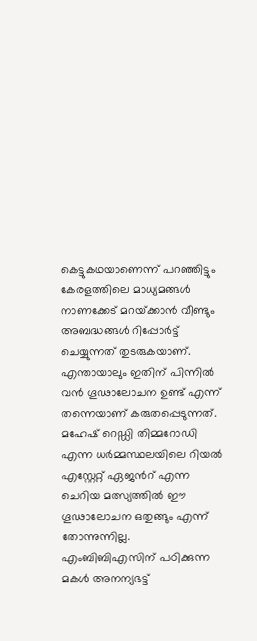കെട്ടുകഥയാണെന്ന് പറഞ്ഞിട്ടും കേരളത്തിലെ മാധ്യമങ്ങള്‍ നാണക്കേട് മറയ്‌ക്കാന്‍ വീണ്ടും അബദ്ധങ്ങള്‍ റിപ്പോര്‍ട്ട് ചെയ്യുന്നത് തുടരുകയാണ്. എന്തായാലും ഇതിന് പിന്നില്‍ വന്‍ ഗൂഢാലോചന ഉണ്ട് എന്ന് തന്നെയാണ് കരുതപ്പെടുന്നത്. മഹേഷ് റെഡ്ഡി തിമ്മറോഡി എന്ന ധര്‍മ്മസ്ഥലയിലെ റിയല്‍ എസ്റ്റേറ്റ് ഏജന്‍റ് എന്ന ചെറിയ മത്സ്യത്തില്‍ ഈ ഗൂഢാലോചന ഒതുങ്ങും എന്ന് തോന്നുന്നില്ല. എംബിബിഎസിന് പഠിക്കുന്ന മകള്‍ അനന്യഭട്ട്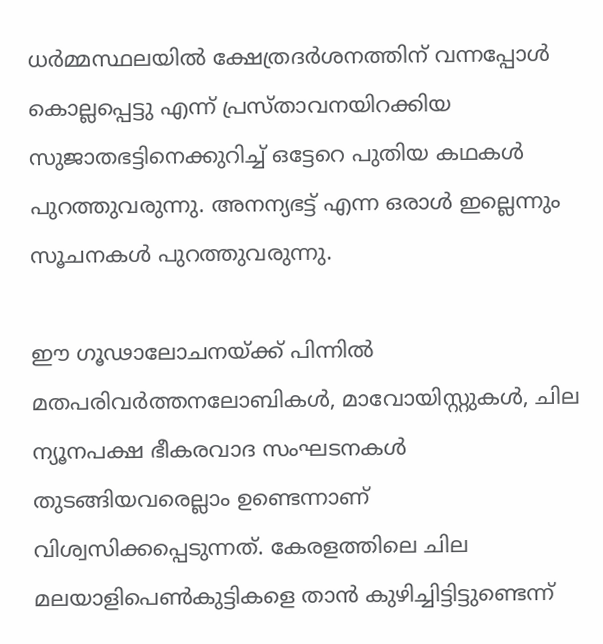ധര്‍മ്മസ്ഥലയില്‍ ക്ഷേത്രദര്‍ശനത്തിന് വന്നപ്പോള്‍ കൊല്ലപ്പെട്ടു എന്ന് പ്രസ്താവനയിറക്കിയ സുജാതഭട്ടിനെക്കുറിച്ച് ഒട്ടേറെ പുതിയ കഥകള്‍ പുറത്തുവരുന്നു. അനന്യഭട്ട് എന്ന ഒരാള്‍ ഇല്ലെന്നും സൂചനകള്‍ പുറത്തുവരുന്നു.

ഈ ഗൂഢാലോചനയ്‌ക്ക് പിന്നില്‍ മതപരിവര്‍ത്തനലോബികള്‍, മാവോയിസ്റ്റുകള്‍, ചില ന്യൂനപക്ഷ ഭീകരവാദ സംഘടനകള്‍ തുടങ്ങിയവരെല്ലാം ഉണ്ടെന്നാണ് വിശ്വസിക്കപ്പെടുന്നത്. കേരളത്തിലെ ചില മലയാളിപെണ്‍കുട്ടികളെ താന്‍ കുഴിച്ചിട്ടിട്ടുണ്ടെന്ന്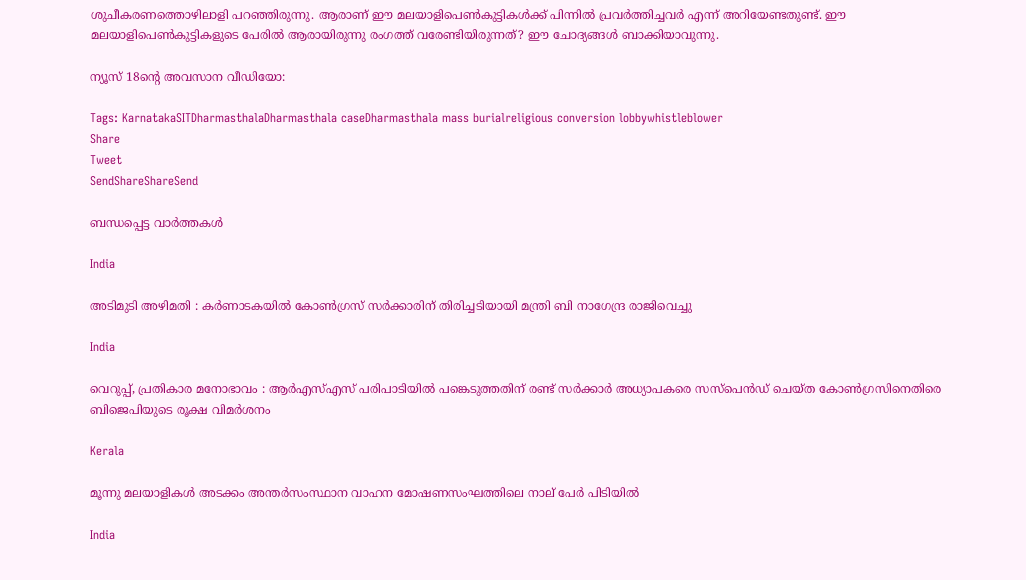ശുചീകരണത്തൊഴിലാളി പറഞ്ഞിരുന്നു. ആരാണ് ഈ മലയാളിപെണ്‍കുട്ടികള്‍ക്ക് പിന്നില്‍ പ്രവര്‍ത്തിച്ചവര്‍ എന്ന് അറിയേണ്ടതുണ്ട്. ഈ മലയാളിപെണ്‍കുട്ടികളുടെ പേരില്‍ ആരായിരുന്നു രംഗത്ത് വരേണ്ടിയിരുന്നത്? ഈ ചോദ്യങ്ങള്‍ ബാക്കിയാവുന്നു.

ന്യൂസ് 18ന്റെ അവസാന വീഡിയോ:

Tags: KarnatakaSITDharmasthalaDharmasthala caseDharmasthala mass burialreligious conversion lobbywhistleblower
Share
Tweet
SendShareShareSend

ബന്ധപ്പെട്ട വാര്‍ത്തകള്‍

India

അടിമുടി അഴിമതി : കര്‍ണാടകയില്‍ കോണ്‍ഗ്രസ് സർക്കാരിന് തിരിച്ചടിയായി മന്ത്രി ബി നാഗേന്ദ്ര രാജിവെച്ചു

India

വെറുപ്പ്, പ്രതികാര മനോഭാവം : ആർ‌എസ്‌എസ് പരിപാടിയിൽ പങ്കെടുത്തതിന് രണ്ട് സർക്കാർ അധ്യാപകരെ സസ്‌പെൻഡ് ചെയ്ത കോൺഗ്രസിനെതിരെ ബിജെപിയുടെ രൂക്ഷ വിമർശനം

Kerala

മൂന്നു മലയാളികള്‍ അടക്കം അന്തർസംസ്ഥാന വാഹന മോഷണസംഘത്തിലെ നാല് പേര്‍ പിടിയില്‍

India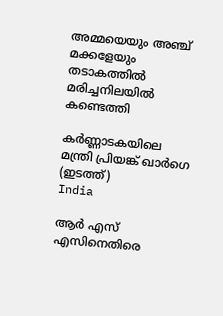അമ്മയെയും അഞ്ച് മക്കളേയും തടാകത്തിൽ മരിച്ചനിലയിൽ കണ്ടെത്തി

കര്‍ണ്ണാടകയിലെ മന്ത്രി പ്രിയങ്ക് ഖാര്‍ഗെ (ഇടത്ത്)
India

ആർ എസ് എസിനെതിരെ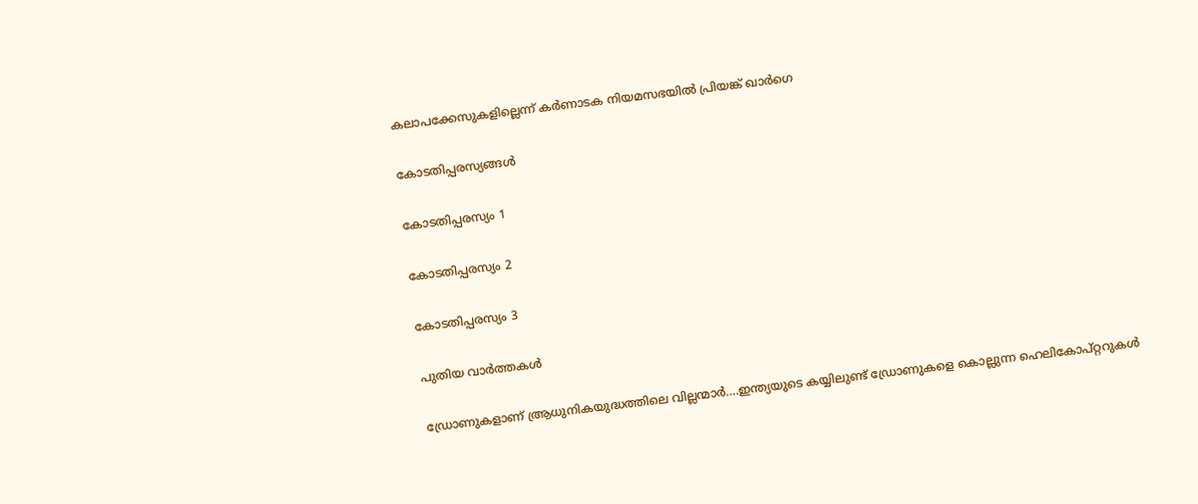കലാപക്കേസുകളില്ലെന്ന് കർണാടക നിയമസഭയിൽ പ്രിയങ്ക് ഖാർഗെ

കോടതിപ്പരസ്യങ്ങള്‍

കോടതിപ്പരസ്യം 1

കോടതിപ്പരസ്യം 2

കോടതിപ്പരസ്യം 3

പുതിയ വാര്‍ത്തകള്‍

ഡ്രോണുകളാണ് ആ്രധുനികയുദ്ധത്തിലെ വില്ലന്മാര്‍….ഇന്ത്യയുടെ കയ്യിലുണ്ട് ഡ്രോണുകളെ കൊല്ലുന്ന ഹെലികോപ്റ്ററുകള്‍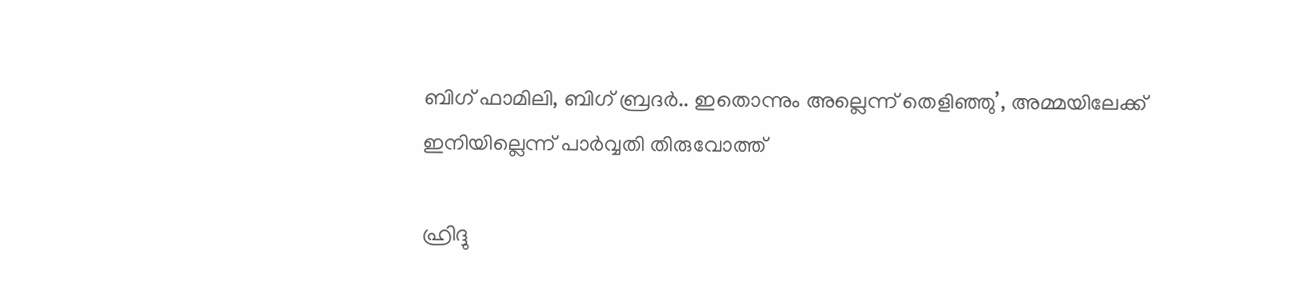ബിഗ് ഫാമിലി, ബിഗ് ബ്രദര്‍.. ഇതൊന്നും അല്ലെന്ന് തെളിഞ്ഞു’, അമ്മയിലേക്ക് ഇനിയില്ലെന്ന് പാർവ്വതി തിരുവോത്ത്

ഹ്രിദ്ദു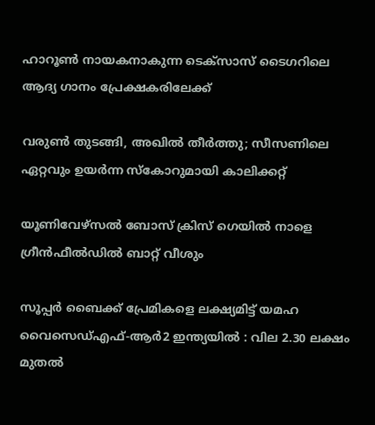ഹാറൂൺ നായകനാകുന്ന ടെക്‌സാസ് ടൈഗറിലെ ആദ്യ ഗാനം പ്രേക്ഷകരിലേക്ക്

വരുൺ തുടങ്ങി, അഖിൽ തീർത്തു; സീസണിലെ ഏറ്റവും ഉയർന്ന സ്കോറുമായി കാലിക്കറ്റ്

യൂണിവേഴ്‌സല്‍ ബോസ് ക്രിസ് ഗെയിൽ നാളെ ഗ്രീൻഫീൽഡിൽ ബാറ്റ് വീശും

സൂപ്പർ ബൈക്ക് പ്രേമികളെ ലക്ഷ്യമിട്ട് യമഹ വൈസെഡ്എഫ്-ആർ2 ഇന്ത്യയിൽ : വില 2.30 ലക്ഷം മുതൽ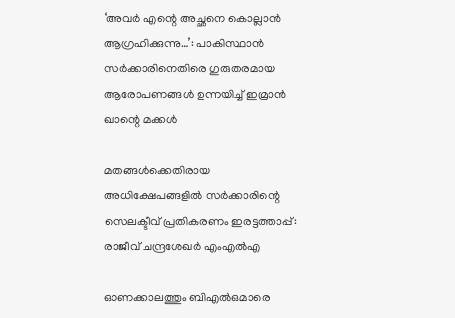‘അവർ എന്റെ അച്ഛനെ കൊല്ലാൻ ആഗ്രഹിക്കുന്നു…’: പാകിസ്ഥാൻ സർക്കാരിനെതിരെ ഗുരുതരമായ ആരോപണങ്ങൾ ഉന്നയിച്ച് ഇമ്രാൻ ഖാന്റെ മക്കൾ

മതങ്ങൾക്കെതിരായ അധിക്ഷേപങ്ങളിൽ സർക്കാരിന്റെ സെലക്ടീവ് പ്രതികരണം ഇരട്ടത്താപ്പ്: രാജീവ് ചന്ദ്രശേഖർ എംഎൽഎ

ഓണക്കാലത്തും ബിഎല്‍ഒമാരെ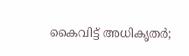കൈവിട്ട് അധികൃതര്‍;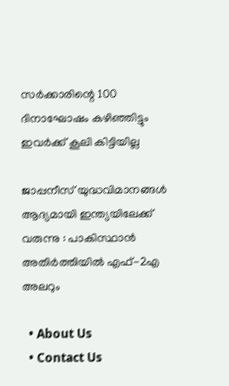സര്‍ക്കാരിന്റെ 100 ദിനാഘോഷം കഴിഞ്ഞിട്ടും ഇവര്‍ക്ക് കൂലി കിട്ടിയില്ല

ജാപ്പനീസ് യുദ്ധവിമാനങ്ങൾ ആദ്യമായി ഇന്ത്യയിലേക്ക് വരുന്നു : പാകിസ്ഥാൻ അതിർത്തിയിൽ എഫ്-2എ അലറും

  • About Us
  • Contact Us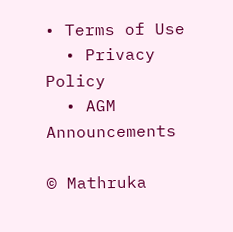• Terms of Use
  • Privacy Policy
  • AGM Announcements

© Mathruka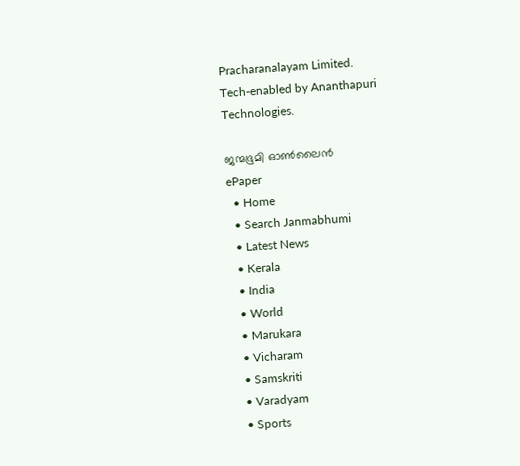Pracharanalayam Limited.
Tech-enabled by Ananthapuri Technologies.

ജന്മഭൂമി ഓണ്‍ലൈന്‍
ePaper
  • Home
  • Search Janmabhumi
  • Latest News
  • Kerala
  • India
  • World
  • Marukara
  • Vicharam
  • Samskriti
  • Varadyam
  • Sports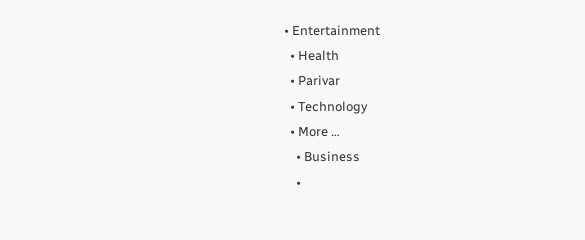• Entertainment
  • Health
  • Parivar
  • Technology
  • More …
    • Business
    •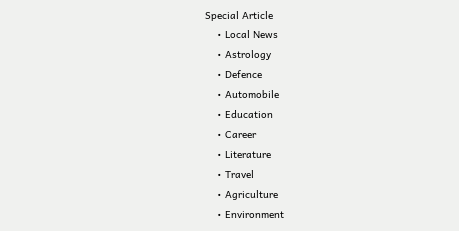Special Article
    • Local News
    • Astrology
    • Defence
    • Automobile
    • Education
    • Career
    • Literature
    • Travel
    • Agriculture
    • Environment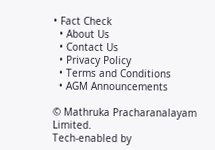• Fact Check
  • About Us
  • Contact Us
  • Privacy Policy
  • Terms and Conditions
  • AGM Announcements

© Mathruka Pracharanalayam Limited.
Tech-enabled by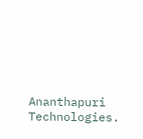Ananthapuri Technologies.